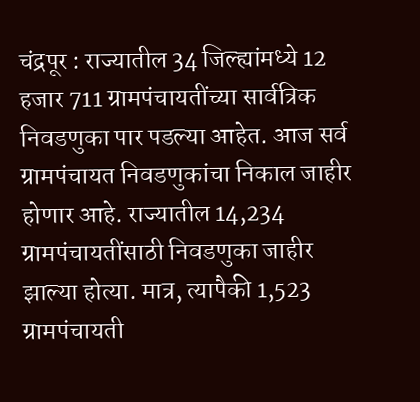चंद्रपूर : राज्यातील 34 जिल्ह्यांमध्ये 12 हजार 711 ग्रामपंचायतींच्या सार्वत्रिक निवडणुका पार पडल्या आहेत. आज सर्व ग्रामपंचायत निवडणुकांचा निकाल जाहीर होणार आहे. राज्यातील 14,234 ग्रामपंचायतींसाठी निवडणुका जाहीर झाल्या होत्या. मात्र, त्यापैकी 1,523 ग्रामपंचायती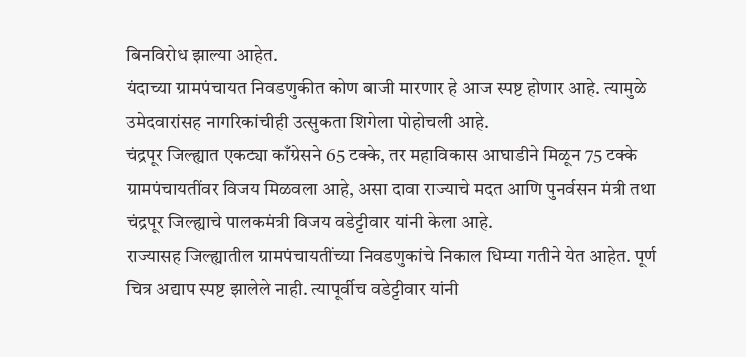बिनविरोध झाल्या आहेत.
यंदाच्या ग्रामपंचायत निवडणुकीत कोण बाजी मारणार हे आज स्पष्ट होणार आहे. त्यामुळे उमेदवारांसह नागरिकांचीही उत्सुकता शिगेला पोहोचली आहे.
चंद्रपूर जिल्ह्यात एकट्या काँग्रेसने 65 टक्के, तर महाविकास आघाडीने मिळून 75 टक्के ग्रामपंचायतींवर विजय मिळवला आहे, असा दावा राज्याचे मदत आणि पुनर्वसन मंत्री तथा चंद्रपूर जिल्ह्याचे पालकमंत्री विजय वडेट्टीवार यांनी केला आहे.
राज्यासह जिल्ह्यातील ग्रामपंचायतींच्या निवडणुकांचे निकाल धिम्या गतीने येत आहेत. पूर्ण चित्र अद्याप स्पष्ट झालेले नाही. त्यापूर्वीच वडेट्टीवार यांनी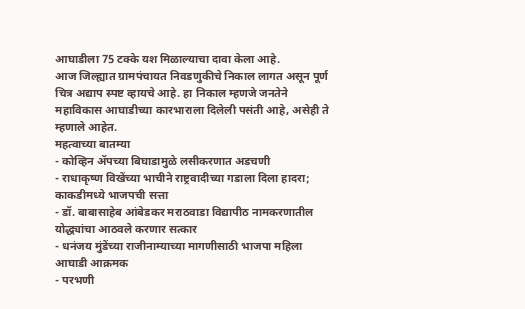आघाडीला 75 टक्के यश मिळाल्याचा दावा केला आहे.
आज जिल्ह्यात ग्रामपंचायत निवडणुकीचे निकाल लागत असून पूर्ण चित्र अद्याप स्पष्ट व्हायचे आहे. हा निकाल म्हणजे जनतेने महाविकास आघाडीच्या कारभाराला दिलेली पसंती आहे, असेही ते म्हणाले आहेत.
महत्वाच्या बातम्या
- कोव्हिन ॲपच्या बिघाडामुळे लसीकरणात अडचणी
- राधाकृष्ण विखेंच्या भाचीने राष्ट्रवादीच्या गडाला दिला हादरा; काकडीमध्ये भाजपची सत्ता
- डॉ. बाबासाहेब आंबेडकर मराठवाडा विद्यापीठ नामकरणातील योद्ध्यांचा आठवले करणार सत्कार
- धनंजय मुंडेंच्या राजीनाम्याच्या मागणीसाठी भाजपा महिला आघाडी आक्रमक
- परभणी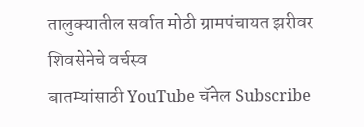तालुक्यातील सर्वात मोठी ग्रामपंचायत झरीवर शिवसेनेचे वर्चस्व
बातम्यांसाठी YouTube चॅनेल Subscribe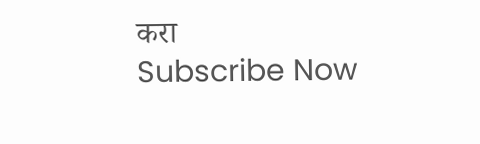करा
Subscribe Now